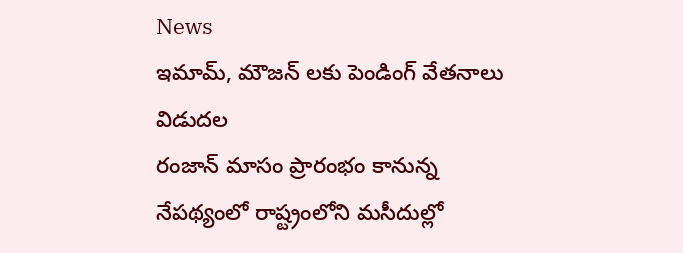News
ఇమామ్, మౌజన్ లకు పెండింగ్ వేతనాలు విడుదల
రంజాన్ మాసం ప్రారంభం కానున్న నేపథ్యంలో రాష్ట్రంలోని మసీదుల్లో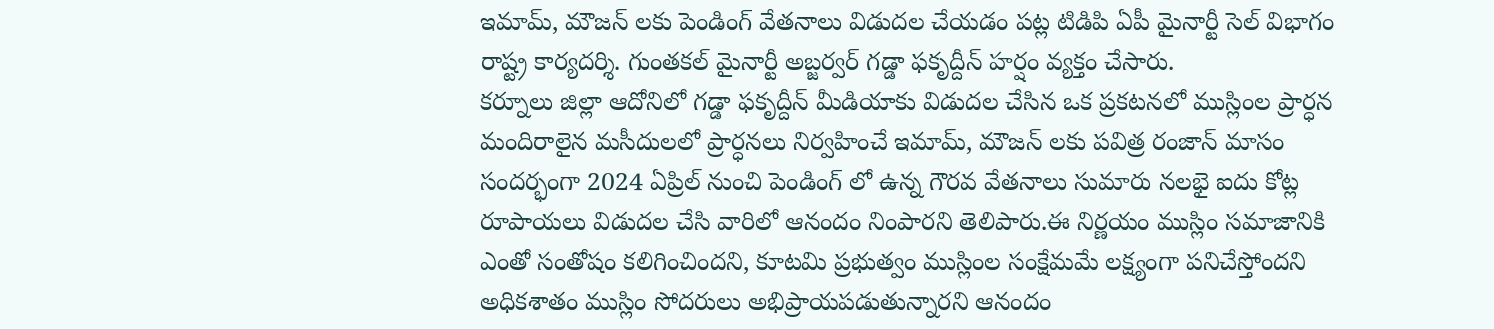ఇమామ్, మౌజన్ లకు పెండింగ్ వేతనాలు విడుదల చేయడం పట్ల టిడిపి ఏపీ మైనార్టీ సెల్ విభాగం రాష్ట్ర కార్యదర్శి. గుంతకల్ మైనార్టీ అబ్జర్వర్ గడ్డా ఫకృద్దీన్ హర్షం వ్యక్తం చేసారు.
కర్నూలు జిల్లా ఆదోనిలో గడ్డా ఫకృద్దీన్ మీడియాకు విడుదల చేసిన ఒక ప్రకటనలో ముస్లింల ప్రార్ధన మందిరాలైన మసీదులలో ప్రార్ధనలు నిర్వహించే ఇమామ్, మౌజన్ లకు పవిత్ర రంజాన్ మాసం సందర్భంగా 2024 ఏప్రిల్ నుంచి పెండింగ్ లో ఉన్న గౌరవ వేతనాలు సుమారు నలభై ఐదు కోట్ల రూపాయలు విడుదల చేసి వారిలో ఆనందం నింపారని తెలిపారు.ఈ నిర్ణయం ముస్లిం సమాజానికి ఎంతో సంతోషం కలిగించిందని, కూటమి ప్రభుత్వం ముస్లింల సంక్షేమమే లక్ష్యంగా పనిచేస్తోందని అధికశాతం ముస్లిం సోదరులు అభిప్రాయపడుతున్నారని ఆనందం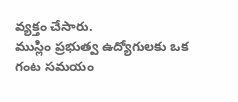వ్యక్తం చేసారు.
ముస్లిం ప్రభుత్వ ఉద్యోగులకు ఒక గంట సమయం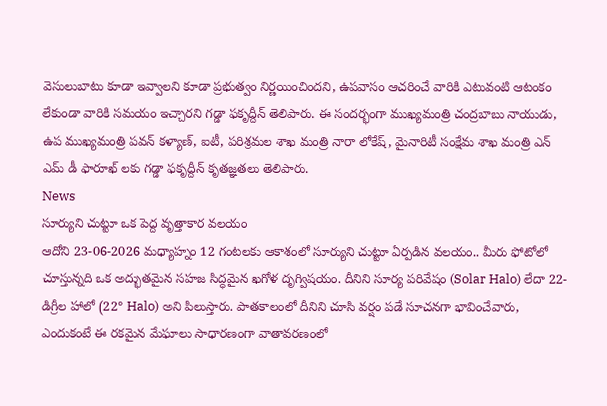వెసులుబాటు కూడా ఇవ్వాలని కూడా ప్రభుత్వం నిర్ణయించిందని, ఉపవాసం ఆచరించే వారికి ఎటువంటి ఆటంకం లేకుండా వారికి సమయం ఇచ్చారని గడ్డా ఫకృద్దీన్ తెలిపారు. ఈ సందర్భంగా ముఖ్యమంత్రి చంద్రబాబు నాయుడు, ఉప ముఖ్యమంత్రి పవన్ కళ్యాణ్, ఐటీ, పరిశ్రమల శాఖ మంత్రి నారా లోకేష్, మైనారిటీ సంక్షేమ శాఖ మంత్రి ఎన్ ఎమ్ డీ ఫారూఖ్ లకు గడ్డా ఫకృద్దీన్ కృతజ్ఞతలు తెలిపారు.
News
సూర్యుని చుట్టూ ఒక పెద్ద వృత్తాకార వలయం
ఆదోని 23-06-2026 మధ్యాహ్నం 12 గంటలకు ఆకాశంలో సూర్యుని చుట్టూ ఏర్పడిన వలయం.. మీరు ఫోటోలో చూస్తున్నది ఒక అద్భుతమైన సహజ సిద్ధమైన ఖగోళ దృగ్విషయం. దీనిని సూర్య పరివేషం (Solar Halo) లేదా 22-డిగ్రీల హాలో (22° Halo) అని పిలుస్తారు. పాతకాలంలో దీనిని చూసి వర్షం పడే సూచనగా భావించేవారు, ఎందుకంటే ఈ రకమైన మేఘాలు సాధారణంగా వాతావరణంలో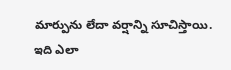మార్పును లేదా వర్షాన్ని సూచిస్తాయి.
ఇది ఎలా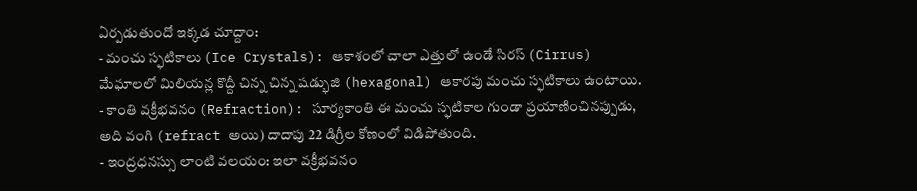ఏర్పడుతుందో ఇక్కడ చూద్దాం:
- మంచు స్ఫటికాలు (Ice Crystals): ఆకాశంలో చాలా ఎత్తులో ఉండే సిరస్ (Cirrus) మేఘాలలో మిలియన్ల కొద్దీ చిన్న చిన్న షడ్భుజి (hexagonal) ఆకారపు మంచు స్ఫటికాలు ఉంటాయి.
- కాంతి వక్రీభవనం (Refraction): సూర్యకాంతి ఈ మంచు స్ఫటికాల గుండా ప్రయాణించినప్పుడు, అది వంగి (refract అయి) దాదాపు 22 డిగ్రీల కోణంలో విడిపోతుంది.
- ఇంద్రధనస్సు లాంటి వలయం: ఇలా వక్రీభవనం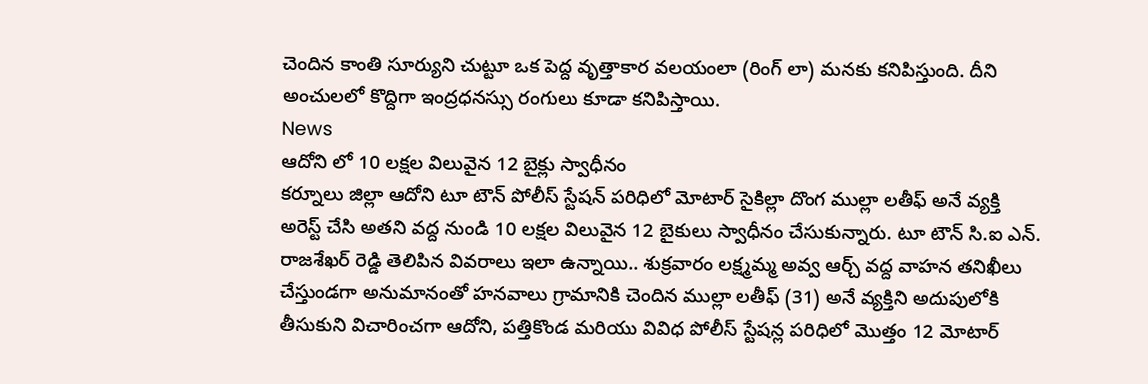చెందిన కాంతి సూర్యుని చుట్టూ ఒక పెద్ద వృత్తాకార వలయంలా (రింగ్ లా) మనకు కనిపిస్తుంది. దీని అంచులలో కొద్దిగా ఇంద్రధనస్సు రంగులు కూడా కనిపిస్తాయి.
News
ఆదోని లో 10 లక్షల విలువైన 12 బైక్లు స్వాధీనం
కర్నూలు జిల్లా ఆదోని టూ టౌన్ పోలీస్ స్టేషన్ పరిధిలో మోటార్ సైకిల్లా దొంగ ముల్లా లతీఫ్ అనే వ్యక్తి అరెస్ట్ చేసి అతని వద్ద నుండి 10 లక్షల విలువైన 12 బైకులు స్వాధీనం చేసుకున్నారు. టూ టౌన్ సి.ఐ ఎన్. రాజశేఖర్ రెడ్డి తెలిపిన వివరాలు ఇలా ఉన్నాయి.. శుక్రవారం లక్ష్మమ్మ అవ్వ ఆర్చ్ వద్ద వాహన తనిఖీలు చేస్తుండగా అనుమానంతో హనవాలు గ్రామానికి చెందిన ముల్లా లతీఫ్ (31) అనే వ్యక్తిని అదుపులోకి తీసుకుని విచారించగా ఆదోని, పత్తికొండ మరియు వివిధ పోలీస్ స్టేషన్ల పరిధిలో మొత్తం 12 మోటార్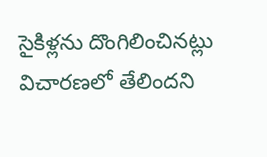సైకిళ్లను దొంగిలించినట్లు విచారణలో తేలిందని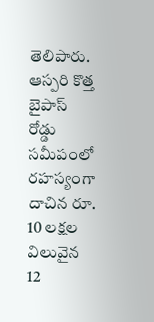తెలిపారు. ఆస్పరి కొత్త బైపాస్ రోడ్డు సమీపంలో రహస్యంగా దాచిన రూ. 10 లక్షల విలువైన 12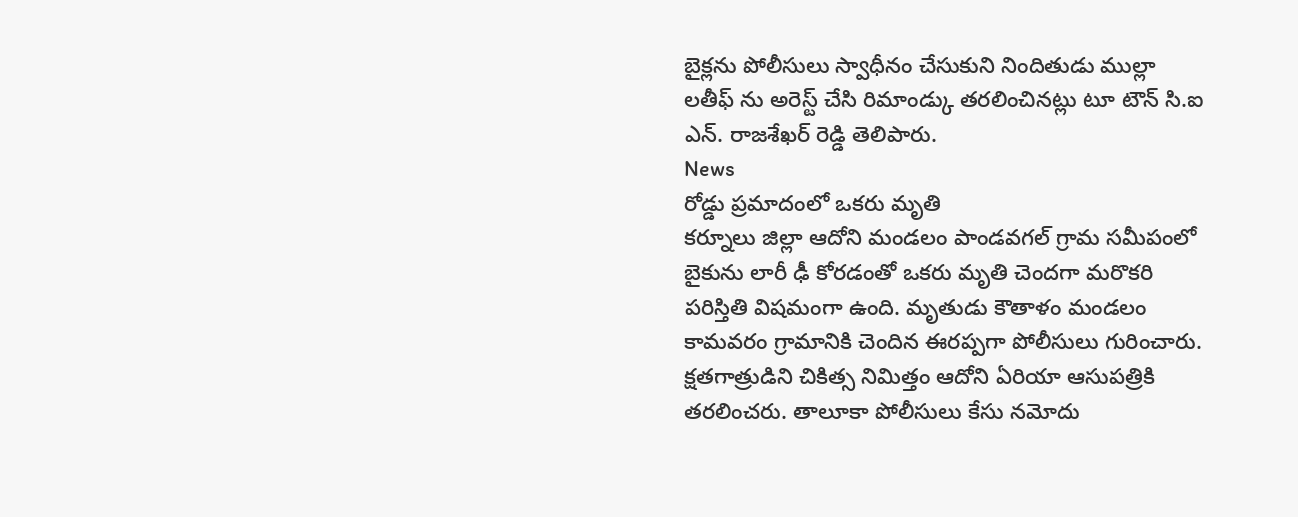బైక్లను పోలీసులు స్వాధీనం చేసుకుని నిందితుడు ముల్లా లతీఫ్ ను అరెస్ట్ చేసి రిమాండ్కు తరలించినట్లు టూ టౌన్ సి.ఐ ఎన్. రాజశేఖర్ రెడ్డి తెలిపారు.
News
రోడ్డు ప్రమాదంలో ఒకరు మృతి
కర్నూలు జిల్లా ఆదోని మండలం పాండవగల్ గ్రామ సమీపంలో బైకును లారీ ఢీ కోరడంతో ఒకరు మృతి చెందగా మరొకరి పరిస్తితి విషమంగా ఉంది. మృతుడు కౌతాళం మండలం కామవరం గ్రామానికి చెందిన ఈరప్పగా పోలీసులు గురించారు. క్షతగాత్రుడిని చికిత్స నిమిత్తం ఆదోని ఏరియా ఆసుపత్రికి తరలించరు. తాలూకా పోలీసులు కేసు నమోదు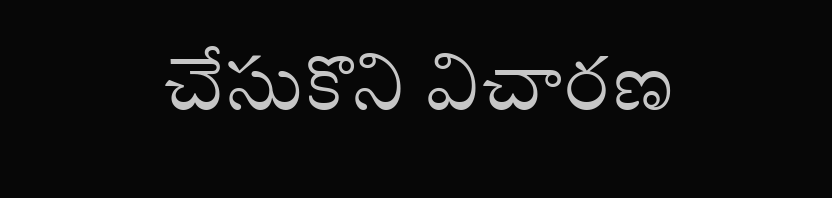చేసుకొని విచారణ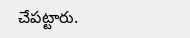చేపట్టారు.